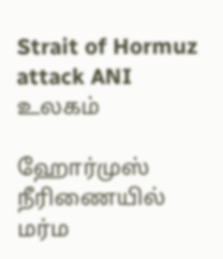Strait of Hormuz attack ANI
உலகம்

ஹோர்முஸ் நீரிணையில் மர்ம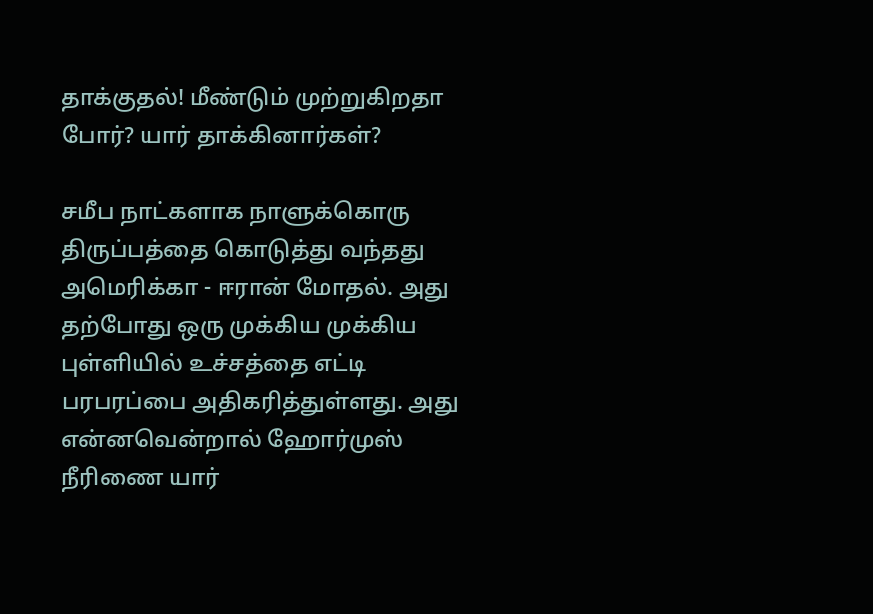தாக்குதல்! மீண்டும் முற்றுகிறதா போர்? யார் தாக்கினார்கள்?

சமீப நாட்களாக நாளுக்கொரு திருப்பத்தை கொடுத்து வந்தது அமெரிக்கா - ஈரான் மோதல். அது தற்போது ஒரு முக்கிய முக்கிய புள்ளியில் உச்சத்தை எட்டி பரபரப்பை அதிகரித்துள்ளது. அது என்னவென்றால் ஹோர்முஸ் நீரிணை யார்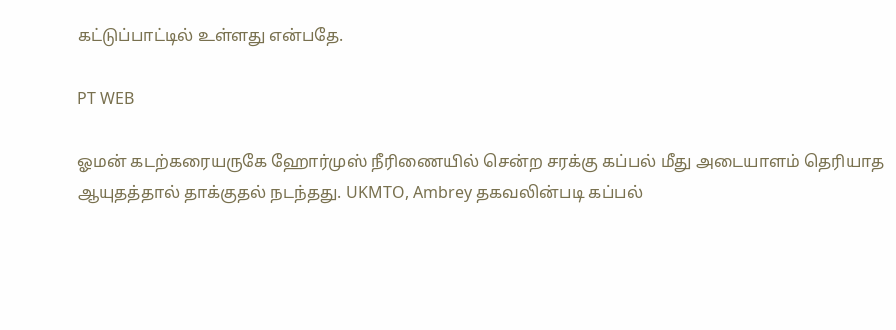கட்டுப்பாட்டில் உள்ளது என்பதே.

PT WEB

ஓமன் கடற்கரையருகே ஹோர்முஸ் நீரிணையில் சென்ற சரக்கு கப்பல் மீது அடையாளம் தெரியாத ஆயுதத்தால் தாக்குதல் நடந்தது. UKMTO, Ambrey தகவலின்படி கப்பல்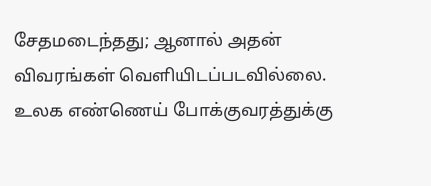சேதமடைந்தது; ஆனால் அதன் விவரங்கள் வெளியிடப்படவில்லை. உலக எண்ணெய் போக்குவரத்துக்கு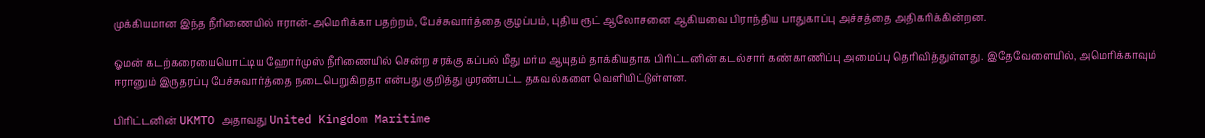முக்கியமான இந்த நீரிணையில் ஈரான்-அமெரிக்கா பதற்றம், பேச்சுவார்த்தை குழப்பம், புதிய ரூட் ஆலோசனை ஆகியவை பிராந்திய பாதுகாப்பு அச்சத்தை அதிகரிக்கின்றன.

ஓமன் கடற்கரையையொட்டிய ஹோர்முஸ் நீரிணையில் சென்ற சரக்கு கப்பல் மீது மர்ம ஆயுதம் தாக்கியதாக பிரிட்டனின் கடல்சார் கண்காணிப்பு அமைப்பு தெரிவித்துள்ளது. இதேவேளையில், அமெரிக்காவும் ஈரானும் இருதரப்பு பேச்சுவார்த்தை நடைபெறுகிறதா என்பது குறித்து முரண்பட்ட தகவல்களை வெளியிட்டுள்ளன.

பிரிட்டனின் UKMTO அதாவது United Kingdom Maritime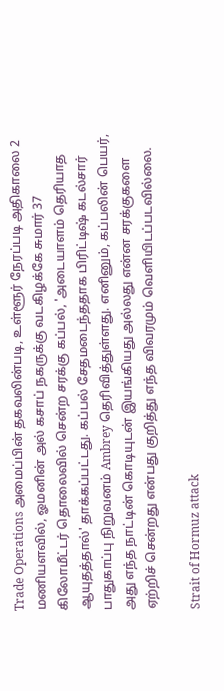Trade Operations அமைப்பின் தகவலின்படி, உள்ளூர் நேரப்படி அதிகாலை 2 மணியளவில், ஓமனின் அல் கசாப் நகருக்கு வடகிழக்கே சுமார் 37 கிலோமீட்டர் தொலைவில் சென்ற சரக்கு கப்பல், 'அடையாளம் தெரியாத ஆயுதத்தால்' தாக்கப்பட்டது. கப்பல் சேதமடைந்ததாக பிரிட்டிஷ் கடல்சார் பாதுகாப்பு நிறுவனம் Ambrey தெரிவித்துள்ளது. எனினும், கப்பலின் பெயர், அது எந்த நாட்டின் கொடியுடன் இயங்கியது அல்லது என்ன சரக்குகளை ஏற்றிச் சென்றது என்பது குறித்து எந்த விவரமும் வெளியிடப்படவில்லை.

Strait of Hormuz attack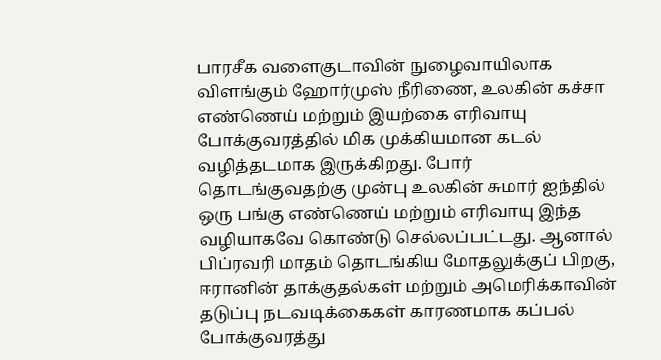பாரசீக வளைகுடாவின் நுழைவாயிலாக விளங்கும் ஹோர்முஸ் நீரிணை, உலகின் கச்சா எண்ணெய் மற்றும் இயற்கை எரிவாயு போக்குவரத்தில் மிக முக்கியமான கடல் வழித்தடமாக இருக்கிறது. போர் தொடங்குவதற்கு முன்பு உலகின் சுமார் ஐந்தில் ஒரு பங்கு எண்ணெய் மற்றும் எரிவாயு இந்த வழியாகவே கொண்டு செல்லப்பட்டது. ஆனால் பிப்ரவரி மாதம் தொடங்கிய மோதலுக்குப் பிறகு, ஈரானின் தாக்குதல்கள் மற்றும் அமெரிக்காவின் தடுப்பு நடவடிக்கைகள் காரணமாக கப்பல் போக்குவரத்து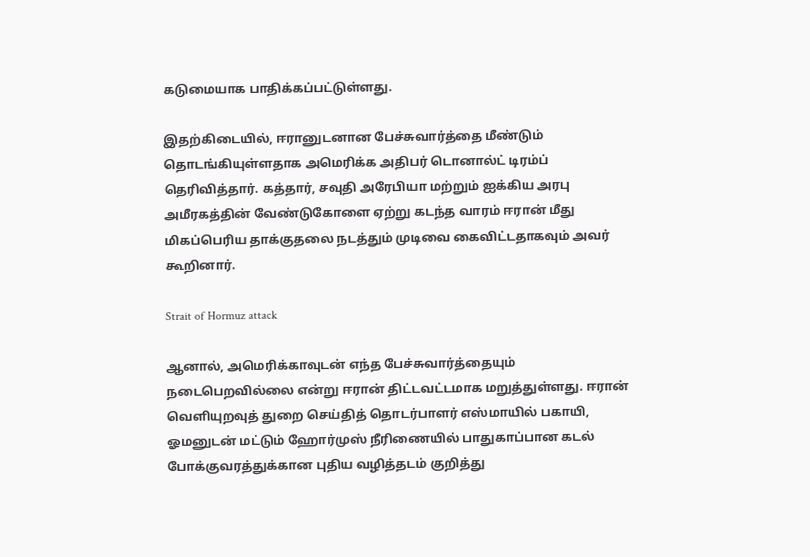கடுமையாக பாதிக்கப்பட்டுள்ளது.

இதற்கிடையில், ஈரானுடனான பேச்சுவார்த்தை மீண்டும் தொடங்கியுள்ளதாக அமெரிக்க அதிபர் டொனால்ட் டிரம்ப் தெரிவித்தார். கத்தார், சவுதி அரேபியா மற்றும் ஐக்கிய அரபு அமீரகத்தின் வேண்டுகோளை ஏற்று கடந்த வாரம் ஈரான் மீது மிகப்பெரிய தாக்குதலை நடத்தும் முடிவை கைவிட்டதாகவும் அவர் கூறினார்.

Strait of Hormuz attack

ஆனால், அமெரிக்காவுடன் எந்த பேச்சுவார்த்தையும் நடைபெறவில்லை என்று ஈரான் திட்டவட்டமாக மறுத்துள்ளது. ஈரான் வெளியுறவுத் துறை செய்தித் தொடர்பாளர் எஸ்மாயில் பகாயி, ஓமனுடன் மட்டும் ஹோர்முஸ் நீரிணையில் பாதுகாப்பான கடல் போக்குவரத்துக்கான புதிய வழித்தடம் குறித்து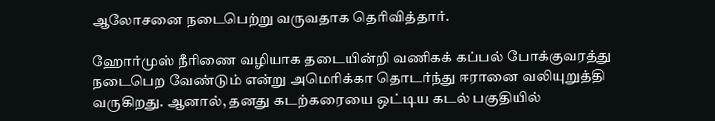ஆலோசனை நடைபெற்று வருவதாக தெரிவித்தார்.

ஹோர்முஸ் நீரிணை வழியாக தடையின்றி வணிகக் கப்பல் போக்குவரத்து நடைபெற வேண்டும் என்று அமெரிக்கா தொடர்ந்து ஈரானை வலியுறுத்தி வருகிறது. ஆனால், தனது கடற்கரையை ஒட்டிய கடல் பகுதியில்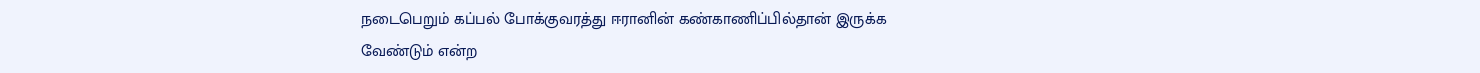நடைபெறும் கப்பல் போக்குவரத்து ஈரானின் கண்காணிப்பில்தான் இருக்க வேண்டும் என்ற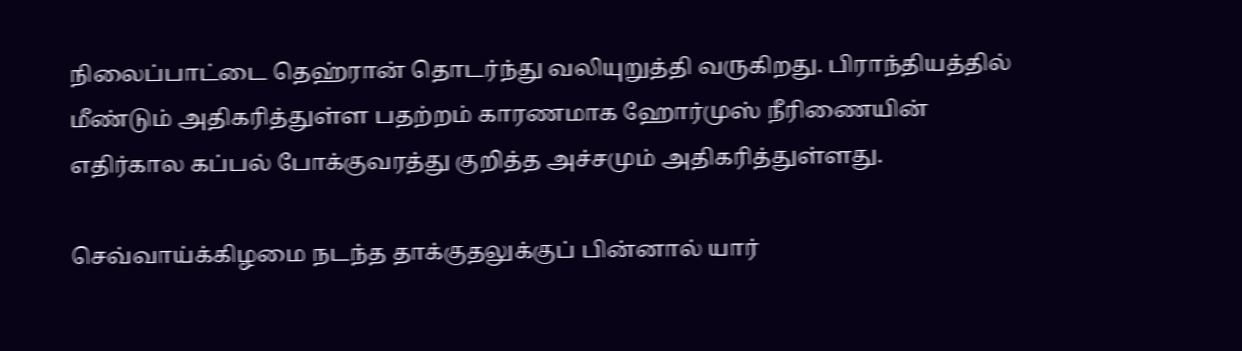நிலைப்பாட்டை தெஹ்ரான் தொடர்ந்து வலியுறுத்தி வருகிறது. பிராந்தியத்தில் மீண்டும் அதிகரித்துள்ள பதற்றம் காரணமாக ஹோர்முஸ் நீரிணையின் எதிர்கால கப்பல் போக்குவரத்து குறித்த அச்சமும் அதிகரித்துள்ளது.

செவ்வாய்க்கிழமை நடந்த தாக்குதலுக்குப் பின்னால் யார்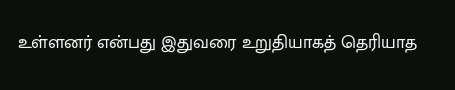உள்ளனர் என்பது இதுவரை உறுதியாகத் தெரியாத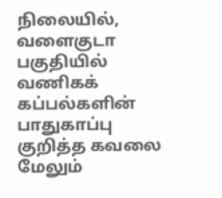நிலையில், வளைகுடா பகுதியில் வணிகக் கப்பல்களின் பாதுகாப்பு குறித்த கவலை மேலும்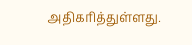அதிகரித்துள்ளது.